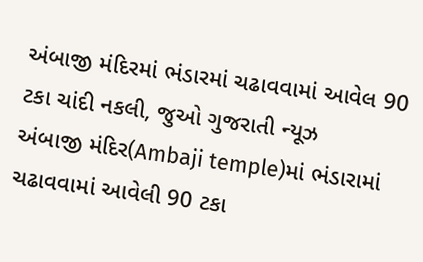અંબાજી મંદિરમાં ભંડારમાં ચઢાવવામાં આવેલ 90 ટકા ચાંદી નકલી, જુઓ ગુજરાતી ન્યૂઝ
અંબાજી મંદિર(Ambaji temple)માં ભંડારામાં ચઢાવવામાં આવેલી 90 ટકા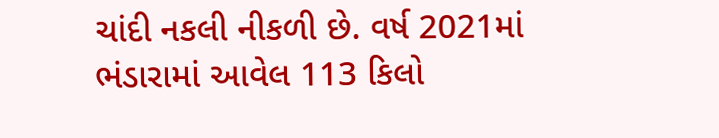ચાંદી નકલી નીકળી છે. વર્ષ 2021માં ભંડારામાં આવેલ 113 કિલો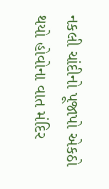નકલી ચાંદીનો પૂજાપો એકઠો થયો હોવોના વાત મંદિર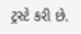ટ્રસ્ટે કરી છે.